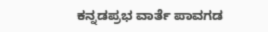ಕನ್ನಡಪ್ರಭ ವಾರ್ತೆ ಪಾವಗಡ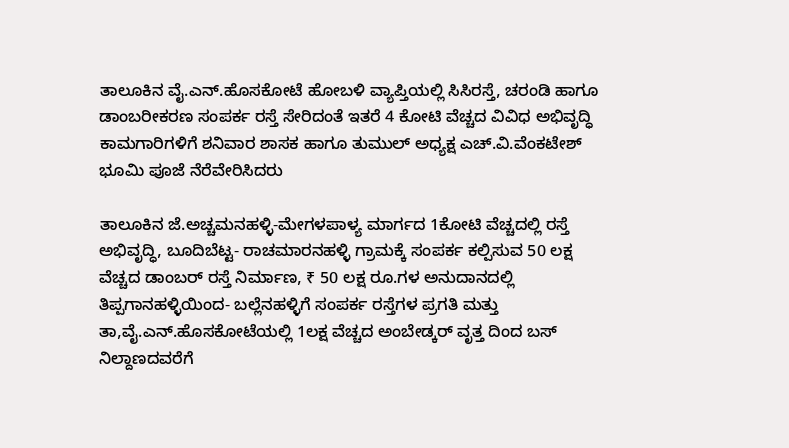ತಾಲೂಕಿನ ವೈ.ಎನ್‌.ಹೊಸಕೋಟೆ ಹೋಬಳಿ ವ್ಯಾಪ್ತಿಯಲ್ಲಿ ಸಿಸಿರಸ್ತೆ, ಚರಂಡಿ ಹಾಗೂ ಡಾಂಬರೀಕರಣ ಸಂಪರ್ಕ ರಸ್ತೆ ಸೇರಿದಂತೆ ಇತರೆ 4 ಕೋಟಿ ವೆಚ್ಚದ ವಿವಿಧ ಅಭಿವೃದ್ಧಿ ಕಾಮಗಾರಿಗಳಿಗೆ ಶನಿವಾರ ಶಾಸಕ ಹಾಗೂ ತುಮುಲ್‌ ಅಧ್ಯಕ್ಷ ಎಚ್‌.ವಿ.ವೆಂಕಟೇಶ್‌ ಭೂಮಿ ಪೂಜೆ ನೆರೆವೇರಿಸಿದರು

ತಾಲೂಕಿನ ಜೆ.ಅಚ್ಚಮನಹಳ್ಳಿ-ಮೇಗಳಪಾಳ್ಯ ಮಾರ್ಗದ 1ಕೋಟಿ ವೆಚ್ಚದಲ್ಲಿ ರಸ್ತೆ ಅಭಿವೃದ್ಧಿ, ಬೂದಿಬೆಟ್ಟ- ರಾಚಮಾರನಹಳ್ಳಿ ಗ್ರಾಮಕ್ಕೆ ಸಂಪರ್ಕ ಕಲ್ಪಿಸುವ 50 ಲಕ್ಷ ವೆಚ್ಚದ ಡಾಂಬರ್ ರಸ್ತೆ ನಿರ್ಮಾಣ, ₹ 50 ಲಕ್ಷ ರೂ.ಗಳ ಅನುದಾನದಲ್ಲಿ ತಿಪ್ಪಗಾನಹಳ್ಳಿಯಿಂದ- ಬಲ್ಲೆನಹಳ್ಳಿಗೆ ಸಂಪರ್ಕ ರಸ್ತೆಗಳ ಪ್ರಗತಿ ಮತ್ತು ತಾ,ವೈ.ಎನ್‌.ಹೊಸಕೋಟೆಯಲ್ಲಿ 1ಲಕ್ಷ ವೆಚ್ಚದ ಅಂಬೇಡ್ಕರ್ ವೃತ್ತ ದಿಂದ ಬಸ್ ನಿಲ್ದಾಣದವರೆಗೆ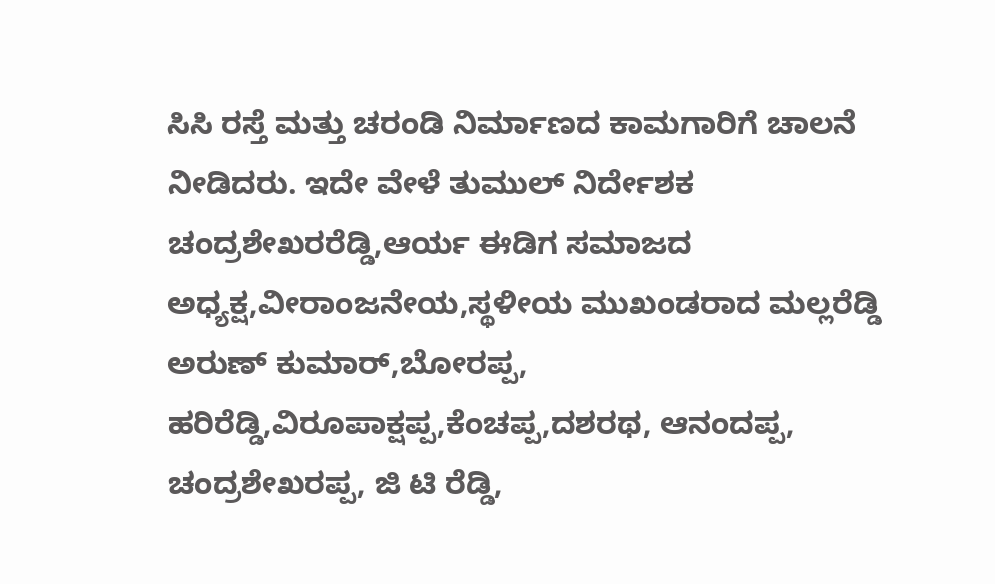ಸಿಸಿ ರಸ್ತೆ ಮತ್ತು ಚರಂಡಿ ನಿರ್ಮಾಣದ ಕಾಮಗಾರಿಗೆ ಚಾಲನೆ ನೀಡಿದರು. ಇದೇ ವೇಳೆ ತುಮುಲ್‌ ನಿರ್ದೇಶಕ ಚಂದ್ರಶೇಖರರೆಡ್ಡಿ,ಆರ್ಯ ಈಡಿಗ ಸಮಾಜದ ಅಧ್ಯಕ್ಷ,ವೀರಾಂಜನೇಯ,ಸ್ಥಳೀಯ ಮುಖಂಡರಾದ ಮಲ್ಲರೆಡ್ಡಿ ಅರುಣ್ ಕುಮಾರ್,ಬೋರಪ್ಪ, ಹರಿರೆಡ್ಡಿ,ವಿರೂಪಾಕ್ಷಪ್ಪ,ಕೆಂಚಪ್ಪ,ದಶರಥ, ಆನಂದಪ್ಪ, ಚಂದ್ರಶೇಖರಪ್ಪ, ಜಿ ಟಿ ರೆಡ್ಡಿ,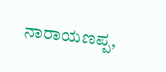ನಾರಾಯಣಪ್ಪ,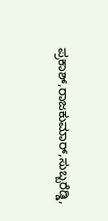ಪ್ರಕಾಶ್,ರಾಜಕುಮಾರ್,ಸುಬ್ಬರೆಡ್ಡಿ,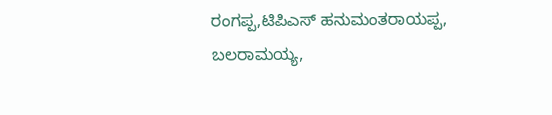ರಂಗಪ್ಪ,ಟಿಪಿಎಸ್‌ ಹನುಮಂತರಾಯಪ್ಪ, ಬಲರಾಮಯ್ಯ,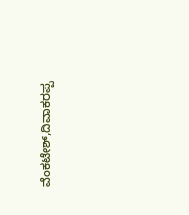ವೆಂಕಟೇಶ್,ದಿವಾಕರಪ್ಪ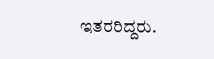ಇತರರಿದ್ದರು.